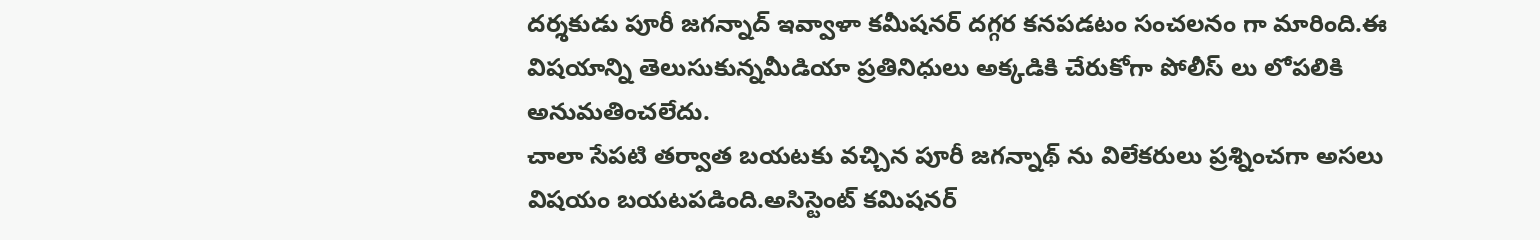దర్శకుడు పూరీ జగన్నాద్ ఇవ్వాళా కమీషనర్ దగ్గర కనపడటం సంచలనం గా మారింది.ఈ విషయాన్ని తెలుసుకున్నమీడియా ప్రతినిధులు అక్కడికి చేరుకోగా పోలీస్ లు లోపలికి అనుమతించలేదు.
చాలా సేపటి తర్వాత బయటకు వచ్చిన పూరీ జగన్నాథ్ ను విలేకరులు ప్రశ్నించగా అసలు విషయం బయటపడింది.అసిస్టెంట్ కమిషనర్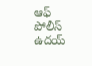ఆఫ్ పోలీస్ ఉదయ్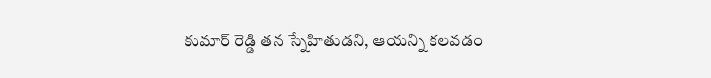కుమార్ రెడ్డి తన స్నేహితుడని, ఆయన్ని కలవడం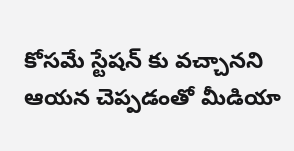కోసమే స్టేషన్ కు వచ్చానని ఆయన చెప్పడంతో మీడియా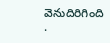వెనుదిరిగింది
.